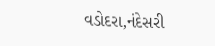વડોદરા,નંદેસરી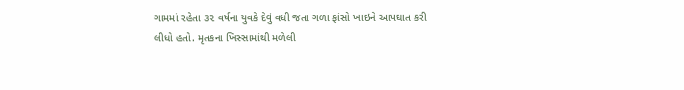ગામમાં રહેતા ૩૨ વર્ષના યુવકે દેવું વધી જતા ગળા ફાંસો ખાઇને આપઘાત કરી લીધો હતો. મૃતકના ખિસ્સામાંથી મળેલી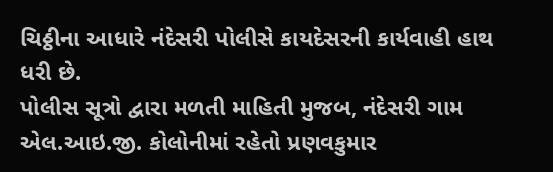ચિઠ્ઠીના આધારે નંદેસરી પોલીસે કાયદેસરની કાર્યવાહી હાથ ધરી છે.
પોલીસ સૂત્રો દ્વારા મળતી માહિતી મુજબ, નંદેસરી ગામ એલ.આઇ.જી. કોલોનીમાં રહેતો પ્રણવકુમાર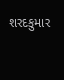શરદકુમાર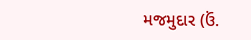મજમુદાર (ઉં.